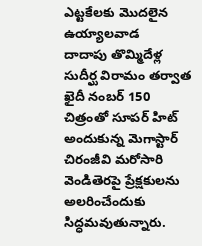ఎట్టకేలకు మొదలైన ఉయ్యాలవాడ
దాదాపు తొమ్మిదేళ్ల సుదీర్ఘ విరామం తర్వాత ఖైదీ నంబర్ 150 చిత్రంతో సూపర్ హిట్ అందుకున్న మెగాస్టార్ చిరంజీవి మరోసారి వెండితెరపై ప్రేక్షకులను అలరించేందుకు సిద్ధమవుతున్నారు.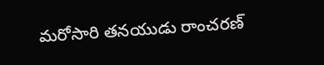మరోసారి తనయుడు రాంచరణ్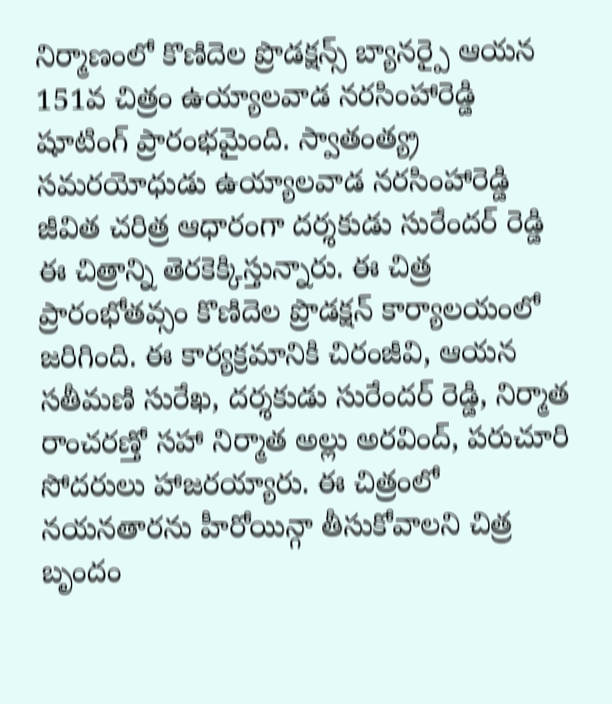నిర్మాణంలో కొణిదెల ప్రొడక్షన్స్ బ్యానర్పై ఆయన 151వ చిత్రం ఉయ్యాలవాడ నరసింహారెడ్డి షూటింగ్ ప్రారంభమైంది. స్వాతంత్య్ర సమరయోధుడు ఉయ్యాలవాడ నరసింహారెడ్డి జీవిత చరిత్ర ఆధారంగా దర్శకుడు సురేందర్ రెడ్డి ఈ చిత్రాన్ని తెరకెక్కిస్తున్నారు. ఈ చిత్ర ప్రారంభోతవ్సం కొణిదెల ప్రొడక్షన్ కార్యాలయంలో జరిగింది. ఈ కార్యక్రమానికి చిరంజీవి, ఆయన సతీమణి సురేఖ, దర్శకుడు సురేందర్ రెడ్డి, నిర్మాత రాంచరణ్తో సహా నిర్మాత అల్లు అరవింద్, పరుచూరి సోదరులు హాజరయ్యారు. ఈ చిత్రంలో నయనతారను హీరోయిన్గా తీసుకోవాలని చిత్ర బృందం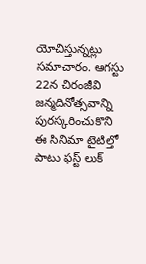యోచిస్తున్నట్లు సమాచారం. ఆగస్టు 22న చిరంజీవి జన్మదినోత్సవాన్ని పురస్కరించుకొని ఈ సినిమా టైటిల్తో పాటు ఫస్ట్ లుక్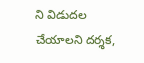ని విడుదల చేయాలని దర్శక,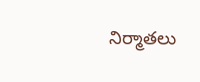నిర్మాతలు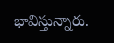భావిస్తున్నారు.